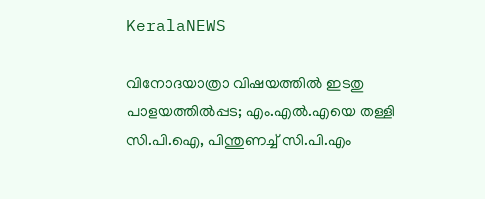KeralaNEWS

വിനോദയാത്രാ വിഷയത്തില്‍ ഇടതു പാളയത്തില്‍പ്പട; എം.എല്‍.എയെ തള്ളി സി.പി.ഐ, പിന്തുണച്ച് സി.പി.എം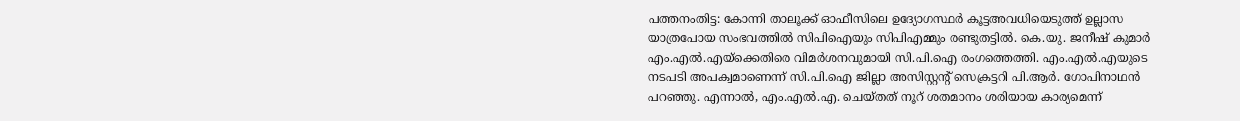പത്തനംതിട്ട: കോന്നി താലൂക്ക് ഓഫീസിലെ ഉദ്യോഗസ്ഥര്‍ കൂട്ടഅവധിയെടുത്ത് ഉല്ലാസ യാത്രപോയ സംഭവത്തില്‍ സിപിഐയും സിപിഎമ്മും രണ്ടുതട്ടില്‍. കെ.യു. ജനീഷ് കുമാര്‍ എം.എല്‍.എയ്‌ക്കെതിരെ വിമര്‍ശനവുമായി സി.പി.ഐ രംഗത്തെത്തി. എം.എല്‍.എയുടെ നടപടി അപക്വമാണെന്ന് സി.പി.ഐ ജില്ലാ അസിസ്റ്റന്റ് സെക്രട്ടറി പി.ആര്‍. ഗോപിനാഥന്‍ പറഞ്ഞു. എന്നാല്‍, എം.എല്‍.എ. ചെയ്തത് നൂറ് ശതമാനം ശരിയായ കാര്യമെന്ന്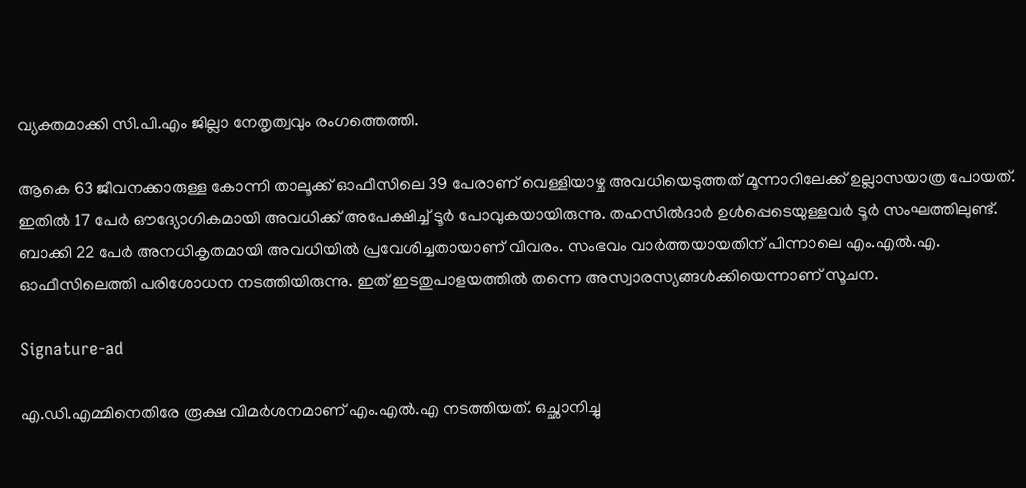വ്യക്തമാക്കി സി.പി.എം ജില്ലാ നേതൃത്വവും രംഗത്തെത്തി.

ആകെ 63 ജീവനക്കാരുള്ള കോന്നി താലൂക്ക് ഓഫീസിലെ 39 പേരാണ് വെള്ളിയാഴ്ച അവധിയെടുത്തത് മൂന്നാറിലേക്ക് ഉല്ലാസയാത്ര പോയത്. ഇതില്‍ 17 പേര്‍ ഔദ്യോഗികമായി അവധിക്ക് അപേക്ഷിച്ച് ടൂര്‍ പോവുകയായിരുന്നു. തഹസില്‍ദാര്‍ ഉള്‍പ്പെടെയുള്ളവര്‍ ടൂര്‍ സംഘത്തിലുണ്ട്. ബാക്കി 22 പേര്‍ അനധികൃതമായി അവധിയില്‍ പ്രവേശിച്ചതായാണ് വിവരം. സംഭവം വാര്‍ത്തയായതിന് പിന്നാലെ എം.എല്‍.എ. ഓഫീസിലെത്തി പരിശോധന നടത്തിയിരുന്നു. ഇത് ഇടതുപാളയത്തില്‍ തന്നെ അസ്വാരസ്യങ്ങള്‍ക്കിയെന്നാണ് സൂചന.

Signature-ad

എ.ഡി.എമ്മിനെതിരേ രൂക്ഷ വിമര്‍ശനമാണ് എം.എല്‍.എ നടത്തിയത്. ഒച്ഛാനിച്ചു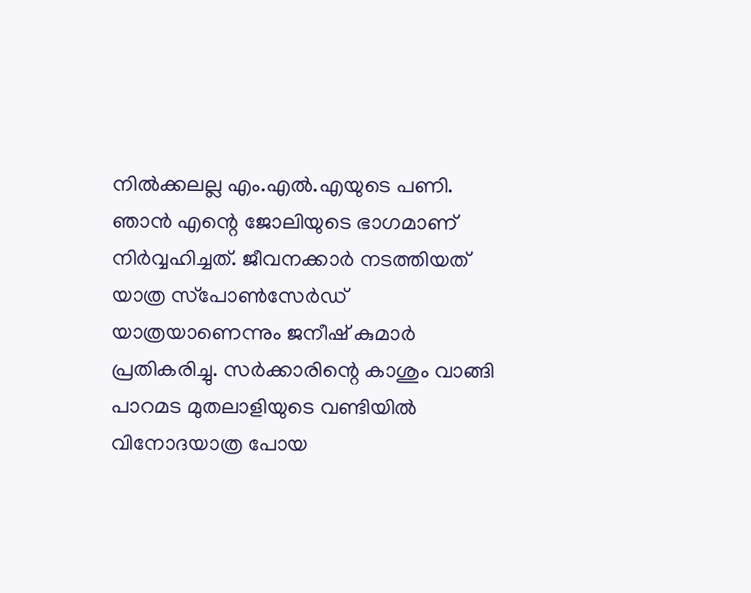നില്‍ക്കലല്ല എം.എല്‍.എയുടെ പണി. ഞാന്‍ എന്റെ ജോലിയുടെ ഭാഗമാണ് നിര്‍വ്വഹിച്ചത്. ജീവനക്കാര്‍ നടത്തിയത് യാത്ര സ്‌പോണ്‍സേര്‍ഡ് യാത്രയാണെന്നും ജനീഷ് കുമാര്‍ പ്രതികരിച്ചു. സര്‍ക്കാരിന്റെ കാശും വാങ്ങി പാറമട മുതലാളിയുടെ വണ്ടിയില്‍ വിനോദയാത്ര പോയ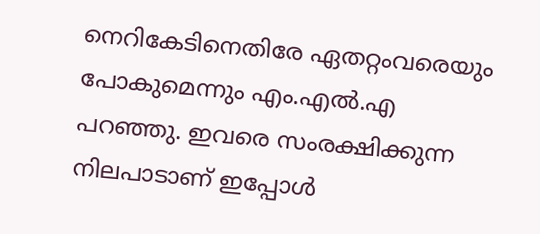നെറികേടിനെതിരേ ഏതറ്റംവരെയും പോകുമെന്നും എം.എല്‍.എ പറഞ്ഞു. ഇവരെ സംരക്ഷിക്കുന്ന നിലപാടാണ് ഇപ്പോള്‍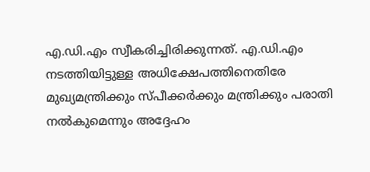എ.ഡി.എം സ്വീകരിച്ചിരിക്കുന്നത്. എ.ഡി.എം നടത്തിയിട്ടുള്ള അധിക്ഷേപത്തിനെതിരേ മുഖ്യമന്ത്രിക്കും സ്പീക്കര്‍ക്കും മന്ത്രിക്കും പരാതി നല്‍കുമെന്നും അദ്ദേഹം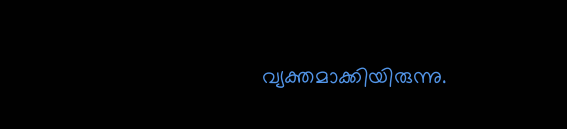വ്യക്തമാക്കിയിരുന്നു.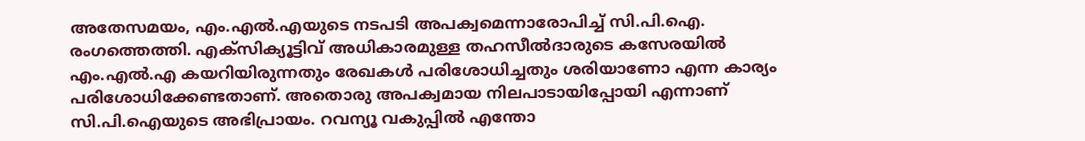അതേസമയം, എം.എല്‍.എയുടെ നടപടി അപക്വമെന്നാരോപിച്ച് സി.പി.ഐ. രംഗത്തെത്തി. എക്‌സിക്യൂട്ടിവ് അധികാരമുള്ള തഹസീല്‍ദാരുടെ കസേരയില്‍ എം.എല്‍.എ കയറിയിരുന്നതും രേഖകള്‍ പരിശോധിച്ചതും ശരിയാണോ എന്ന കാര്യം പരിശോധിക്കേണ്ടതാണ്. അതൊരു അപക്വമായ നിലപാടായിപ്പോയി എന്നാണ് സി.പി.ഐയുടെ അഭിപ്രായം. റവന്യൂ വകുപ്പില്‍ എന്തോ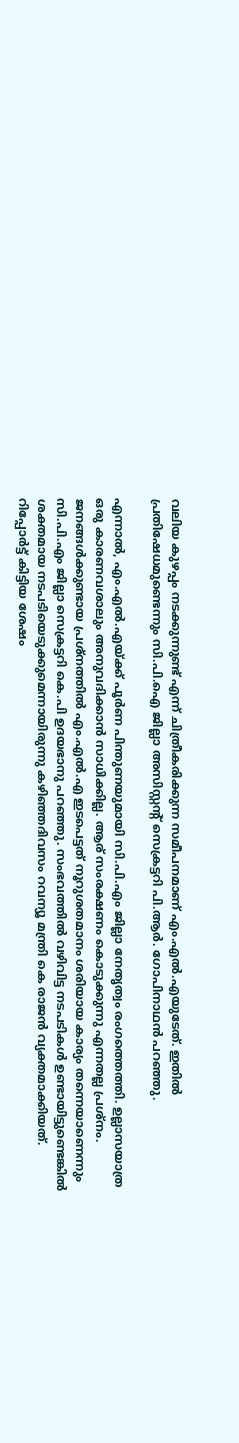വലിയ കുഴപ്പം നടക്കുന്നുണ്ട് എന്ന് ചിത്രീകരിക്കുന്ന സമീപനമാണ് എം.എല്‍.എയുടേത്. ഇതില്‍ പ്രതിഷേധമുണ്ടെന്നും സി.പി.ഐ ജില്ലാ അസിസ്റ്റന്റ് സെക്രട്ടറി പി.ആര്‍. ഗോപിനാഥന്‍ പറഞ്ഞു.

എന്നാല്‍, എം.എല്‍.എയ്ക്ക് പൂര്‍ണ പിന്തുണയുമായി സി.പി.എം ജില്ലാ നേതൃത്വം രംഗത്തെത്തി. ഉല്ലാസയാത്ര ഒരു കാരണവശാലും അനുവദിക്കാന്‍ സാധിക്കില്ല. ആര് സംരക്ഷണം കൊടുക്കുന്നു എന്നതല്ല പ്രശ്‌നം. ജനങ്ങള്‍ക്കുണ്ടായ പ്രശ്‌നത്തില്‍ എം.എല്‍.എ ഇടപെട്ടത് നൂറുശതമാനം ശരിയായ കാര്യം തന്നെയാണെന്നും സി.പി.എം ജില്ലാ സെക്രട്ടറി കെ.പി ഉദയഭാനു പറഞ്ഞു. സംഭവത്തില്‍ വഴിവിട്ട നടപടികള്‍ ഉണ്ടായിട്ടുണ്ടെങ്കില്‍ ശക്തമായ നടപടിയെടുക്കുമെന്നായിരുന്നു കഴിഞ്ഞദിവസം റവന്യൂ മന്ത്രി കെ രാജന്‍ വ്യക്തമാക്കിയത്. റിപ്പോര്‍ട്ട് കിട്ടിയ ശേഷം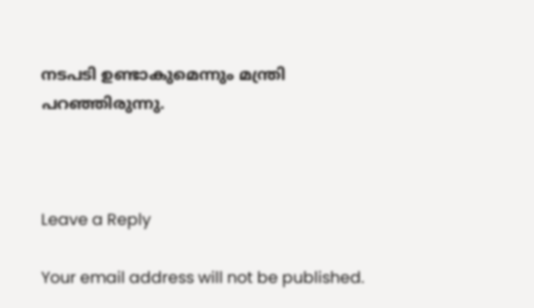നടപടി ഉണ്ടാകുമെന്നും മന്ത്രി പറഞ്ഞിരുന്നു.



Leave a Reply

Your email address will not be published.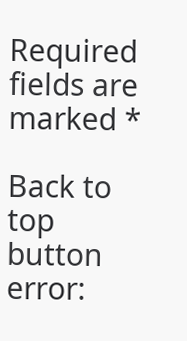Required fields are marked *

Back to top button
error: